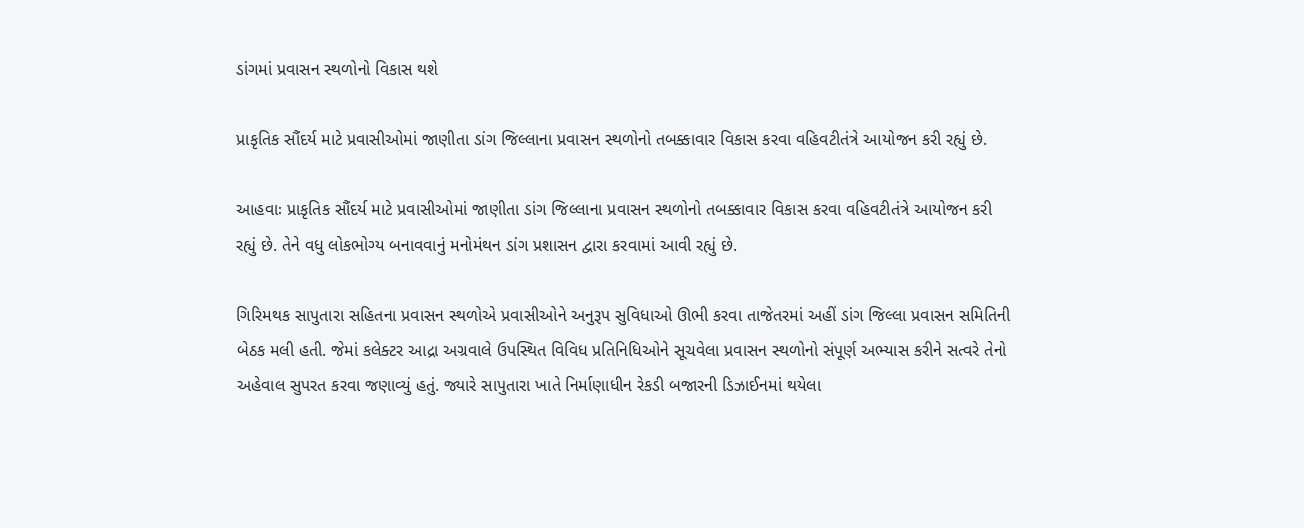ડાંગમાં પ્રવાસન સ્થળોનો વિકાસ થશે

પ્રાકૃતિક સૌંદર્ય માટે પ્રવાસીઓમાં જાણીતા ડાંગ જિલ્લાના પ્રવાસન સ્થળોનો તબક્કાવાર વિકાસ કરવા વહિવટીતંત્રે આયોજન કરી રહ્યું છે.

આહવાઃ પ્રાકૃતિક સૌંદર્ય માટે પ્રવાસીઓમાં જાણીતા ડાંગ જિલ્લાના પ્રવાસન સ્થળોનો તબક્કાવાર વિકાસ કરવા વહિવટીતંત્રે આયોજન કરી રહ્યું છે. તેને વધુ લોકભોગ્ય બનાવવાનું મનોમંથન ડાંગ પ્રશાસન દ્વારા કરવામાં આવી રહ્યું છે.

ગિરિમથક સાપુતારા સહિતના પ્રવાસન સ્થળોએ પ્રવાસીઓને અનુરૂપ સુવિધાઓ ઊભી કરવા તાજેતરમાં અહીં ડાંગ જિલ્લા પ્રવાસન સમિતિની બેઠક મલી હતી. જેમાં કલેક્ટર આદ્રા અગ્રવાલે ઉપસ્થિત વિવિધ પ્રતિનિધિઓને સૂચવેલા પ્રવાસન સ્થળોનો સંપૂર્ણ અભ્યાસ કરીને સત્વરે તેનો અહેવાલ સુપરત કરવા જણાવ્યું હતું. જ્યારે સાપુતારા ખાતે નિર્માણાધીન રેકડી બજારની ડિઝાઈનમાં થયેલા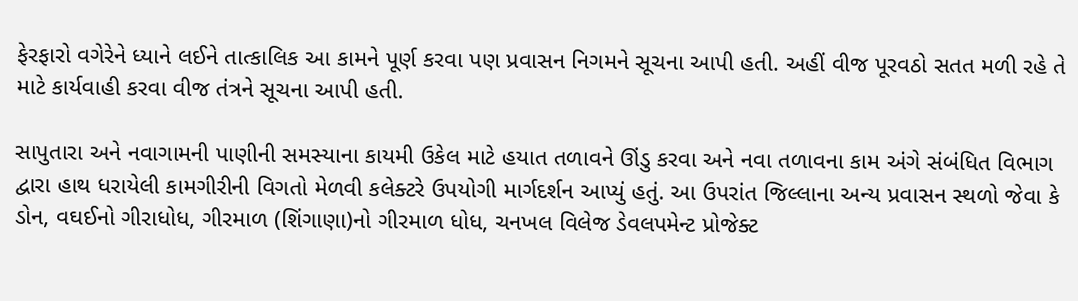ફેરફારો વગેરેને ધ્યાને લઈને તાત્કાલિક આ કામને પૂર્ણ કરવા પણ પ્રવાસન નિગમને સૂચના આપી હતી. અહીં વીજ પૂરવઠો સતત મળી રહે તે માટે કાર્યવાહી કરવા વીજ તંત્રને સૂચના આપી હતી.

સાપુતારા અને નવાગામની પાણીની સમસ્યાના કાયમી ઉકેલ માટે હયાત તળાવને ઊંડુ કરવા અને નવા તળાવના કામ અંગે સંબંધિત વિભાગ દ્વારા હાથ ધરાયેલી કામગીરીની વિગતો મેળવી કલેક્ટરે ઉપયોગી માર્ગદર્શન આપ્યું હતું. આ ઉપરાંત જિલ્લાના અન્ય પ્રવાસન સ્થળો જેવા કે ડોન, વઘઈનો ગીરાધોધ, ગીરમાળ (શિંગાણા)નો ગીરમાળ ધોધ, ચનખલ વિલેજ ડેવલપમેન્ટ પ્રોજેક્ટ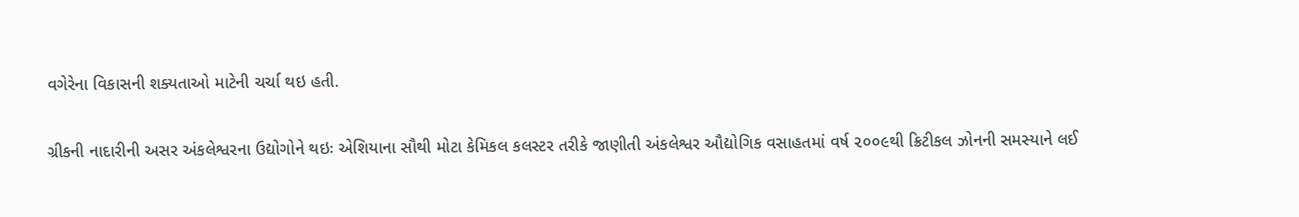વગેરેના વિકાસની શક્યતાઓ માટેની ચર્ચા થઇ હતી.

ગ્રીકની નાદારીની અસર અંકલેશ્વરના ઉદ્યોગોને થઇઃ એશિયાના સૌથી મોટા કેમિકલ કલસ્ટર તરીકે જાણીતી અંકલેશ્વર ઔદ્યોગિક વસાહતમાં વર્ષ ૨૦૦૯થી ક્રિટીકલ ઝોનની સમસ્યાને લઈ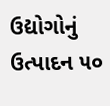ઉદ્યોગોનું ઉત્પાદન ૫૦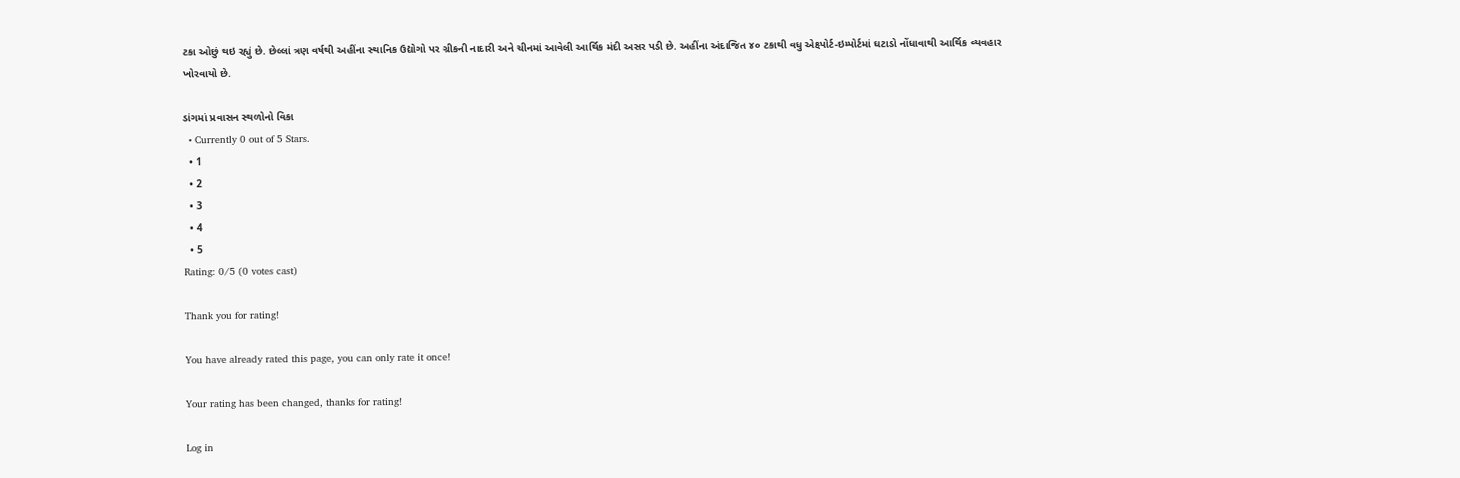ટકા ઓછું થઇ રહ્યું છે. છેલ્લાં ત્રણ વર્ષથી અહીંના સ્થાનિક ઉદ્યોગો પર ગ્રીકની નાદારી અને ચીનમાં આવેલી આર્થિક મંદી અસર પડી છે. અહીંના અંદાજિત ૪૦ ટકાથી વધુ એક્ષ્પોર્ટ-ઇમ્પોર્ટમાં ઘટાડો નોંધાવાથી આર્થિક વ્યવહાર ખોરવાયો છે.

ડાંગમાં પ્રવાસન સ્થળોનો વિકા
  • Currently 0 out of 5 Stars.
  • 1
  • 2
  • 3
  • 4
  • 5
Rating: 0/5 (0 votes cast)

Thank you for rating!

You have already rated this page, you can only rate it once!

Your rating has been changed, thanks for rating!

Log in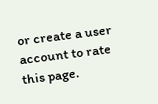or create a user account to rate this page.